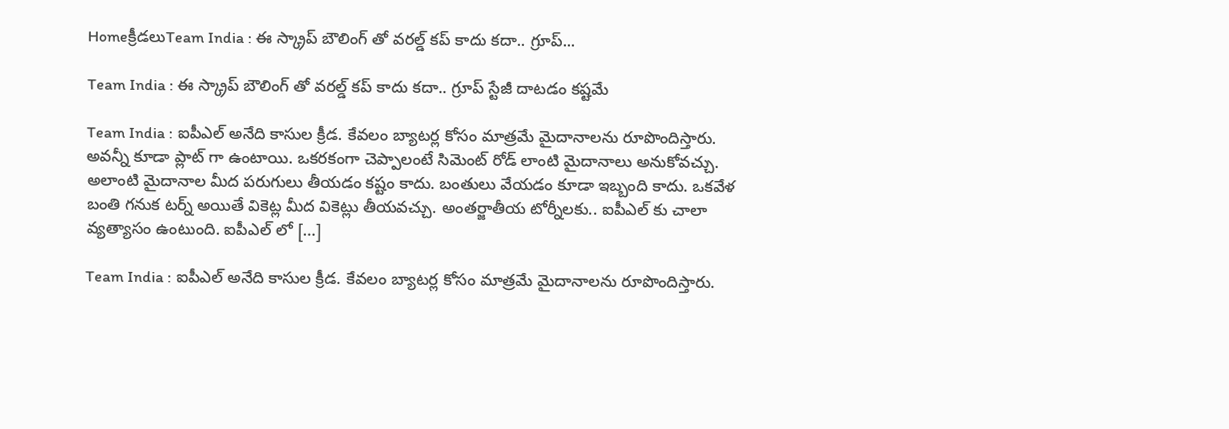Homeక్రీడలుTeam India : ఈ స్క్రాప్ బౌలింగ్ తో వరల్డ్ కప్ కాదు కదా.. గ్రూప్...

Team India : ఈ స్క్రాప్ బౌలింగ్ తో వరల్డ్ కప్ కాదు కదా.. గ్రూప్ స్టేజీ దాటడం కష్టమే

Team India : ఐపీఎల్ అనేది కాసుల క్రీడ. కేవలం బ్యాటర్ల కోసం మాత్రమే మైదానాలను రూపొందిస్తారు. అవన్నీ కూడా ప్లాట్ గా ఉంటాయి. ఒకరకంగా చెప్పాలంటే సిమెంట్ రోడ్ లాంటి మైదానాలు అనుకోవచ్చు. అలాంటి మైదానాల మీద పరుగులు తీయడం కష్టం కాదు. బంతులు వేయడం కూడా ఇబ్బంది కాదు. ఒకవేళ బంతి గనుక టర్న్ అయితే వికెట్ల మీద వికెట్లు తీయవచ్చు. అంతర్జాతీయ టోర్నీలకు.. ఐపీఎల్ కు చాలా వ్యత్యాసం ఉంటుంది. ఐపీఎల్ లో […]

Team India : ఐపీఎల్ అనేది కాసుల క్రీడ. కేవలం బ్యాటర్ల కోసం మాత్రమే మైదానాలను రూపొందిస్తారు.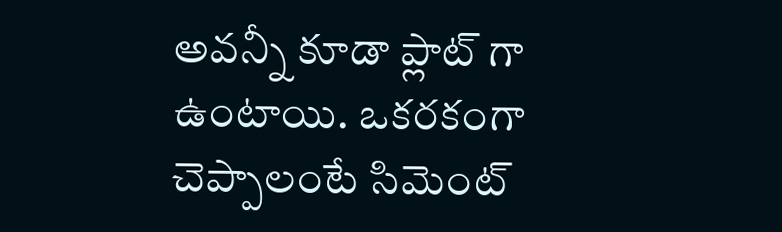అవన్నీ కూడా ప్లాట్ గా ఉంటాయి. ఒకరకంగా చెప్పాలంటే సిమెంట్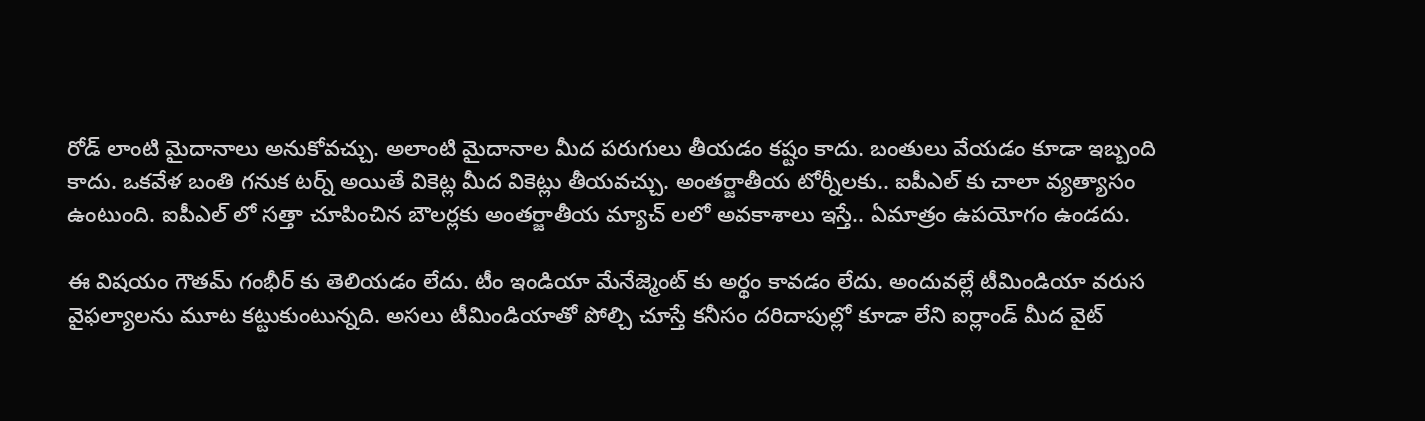రోడ్ లాంటి మైదానాలు అనుకోవచ్చు. అలాంటి మైదానాల మీద పరుగులు తీయడం కష్టం కాదు. బంతులు వేయడం కూడా ఇబ్బంది కాదు. ఒకవేళ బంతి గనుక టర్న్ అయితే వికెట్ల మీద వికెట్లు తీయవచ్చు. అంతర్జాతీయ టోర్నీలకు.. ఐపీఎల్ కు చాలా వ్యత్యాసం ఉంటుంది. ఐపీఎల్ లో సత్తా చూపించిన బౌలర్లకు అంతర్జాతీయ మ్యాచ్ లలో అవకాశాలు ఇస్తే.. ఏమాత్రం ఉపయోగం ఉండదు.

ఈ విషయం గౌతమ్ గంభీర్ కు తెలియడం లేదు. టీం ఇండియా మేనేజ్మెంట్ కు అర్థం కావడం లేదు. అందువల్లే టీమిండియా వరుస వైఫల్యాలను మూట కట్టుకుంటున్నది. అసలు టీమిండియాతో పోల్చి చూస్తే కనీసం దరిదాపుల్లో కూడా లేని ఐర్లాండ్ మీద వైట్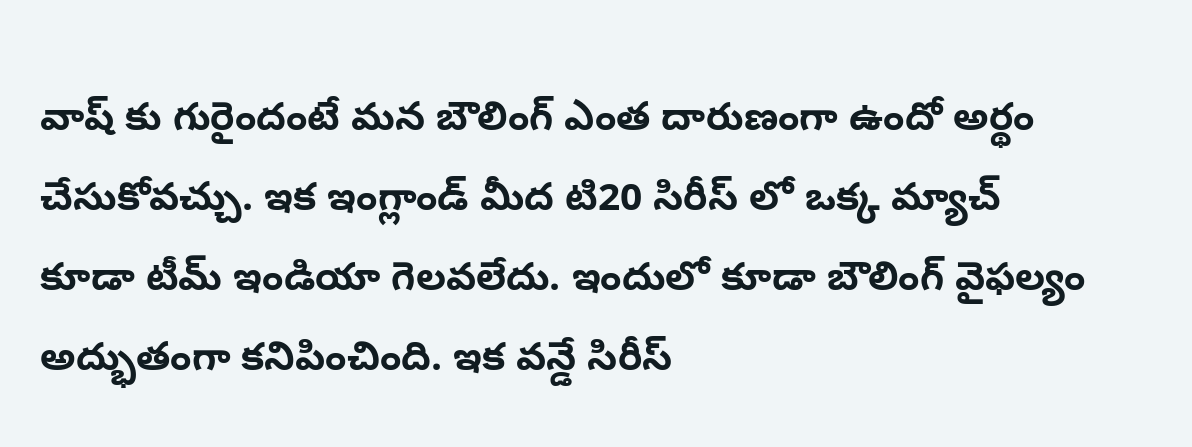వాష్ కు గురైందంటే మన బౌలింగ్ ఎంత దారుణంగా ఉందో అర్థం చేసుకోవచ్చు. ఇక ఇంగ్లాండ్ మీద టి20 సిరీస్ లో ఒక్క మ్యాచ్ కూడా టీమ్ ఇండియా గెలవలేదు. ఇందులో కూడా బౌలింగ్ వైఫల్యం అద్భుతంగా కనిపించింది. ఇక వన్డే సిరీస్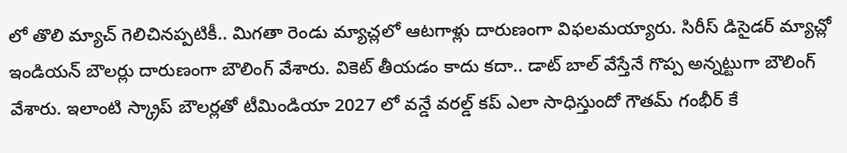లో తొలి మ్యాచ్ గెలిచినప్పటికీ.. మిగతా రెండు మ్యాచ్లలో ఆటగాళ్లు దారుణంగా విఫలమయ్యారు. సిరీస్ డిసైడర్ మ్యాచ్లో ఇండియన్ బౌలర్లు దారుణంగా బౌలింగ్ వేశారు. వికెట్ తీయడం కాదు కదా.. డాట్ బాల్ వేస్తేనే గొప్ప అన్నట్టుగా బౌలింగ్ వేశారు. ఇలాంటి స్క్రాప్ బౌలర్లతో టీమిండియా 2027 లో వన్డే వరల్డ్ కప్ ఎలా సాధిస్తుందో గౌతమ్ గంభీర్ కే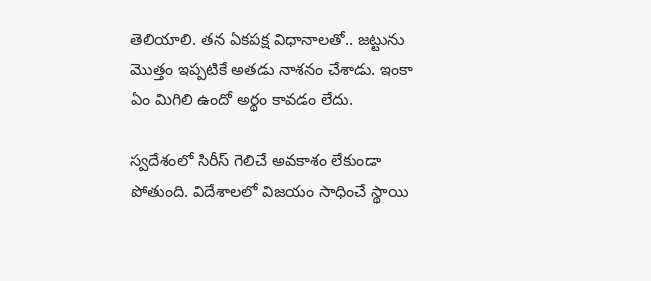తెలియాలి. తన ఏకపక్ష విధానాలతో.. జట్టును మొత్తం ఇప్పటికే అతడు నాశనం చేశాడు. ఇంకా ఏం మిగిలి ఉందో అర్థం కావడం లేదు.

స్వదేశంలో సిరీస్ గెలిచే అవకాశం లేకుండా పోతుంది. విదేశాలలో విజయం సాధించే స్థాయి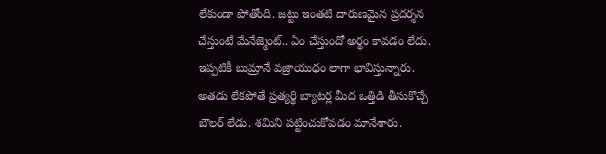లేకుండా పోతోంది. జట్టు ఇంతటి దారుణమైన ప్రదర్శన చేస్తుంటే మేనేజ్మెంట్.. ఏం చేస్తుందో అర్థం కావడం లేదు. ఇప్పటికీ బుమ్రానే వజ్రాయుధం లాగా భావిస్తున్నారు. అతడు లేకపోతే ప్రత్యర్థి బ్యాటర్ల మీద ఒత్తిడి తీసుకొచ్చే బౌలర్ లేడు. శమిని పట్టించుకోవడం మానేశారు.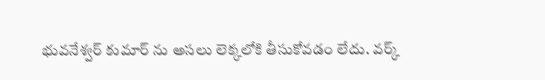భువనేశ్వర్ కుమార్ ను అసలు లెక్కలోకి తీసుకోవడం లేదు. వర్క్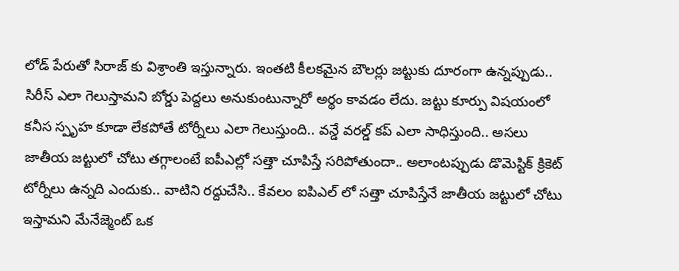లోడ్ పేరుతో సిరాజ్ కు విశ్రాంతి ఇస్తున్నారు. ఇంతటి కీలకమైన బౌలర్లు జట్టుకు దూరంగా ఉన్నప్పుడు.. సిరీస్ ఎలా గెలుస్తామని బోర్డు పెద్దలు అనుకుంటున్నారో అర్థం కావడం లేదు. జట్టు కూర్పు విషయంలో కనీస స్పృహ కూడా లేకపోతే టోర్నీలు ఎలా గెలుస్తుంది.. వన్డే వరల్డ్ కప్ ఎలా సాధిస్తుంది.. అసలు జాతీయ జట్టులో చోటు తగ్గాలంటే ఐపీఎల్లో సత్తా చూపిస్తే సరిపోతుందా.. అలాంటప్పుడు డొమెస్టిక్ క్రికెట్ టోర్నీలు ఉన్నది ఎందుకు.. వాటిని రద్దుచేసి.. కేవలం ఐపిఎల్ లో సత్తా చూపిస్తేనే జాతీయ జట్టులో చోటు ఇస్తామని మేనేజ్మెంట్ ఒక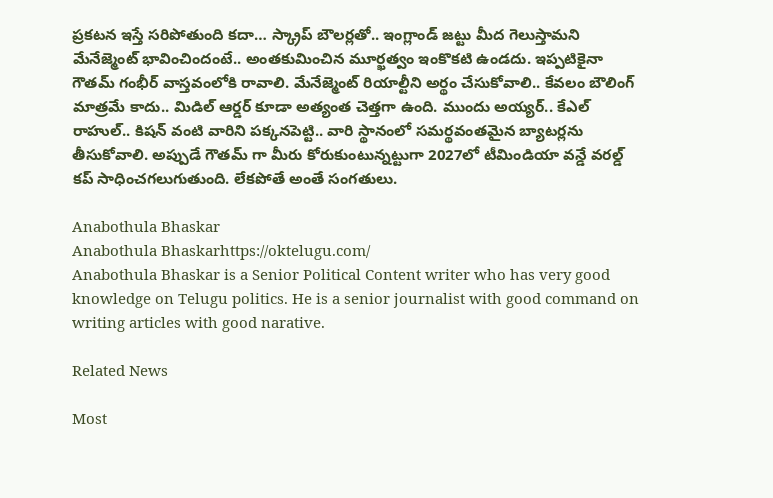ప్రకటన ఇస్తే సరిపోతుంది కదా… స్క్రాప్ బౌలర్లతో.. ఇంగ్లాండ్ జట్టు మీద గెలుస్తామని మేనేజ్మెంట్ భావించిందంటే.. అంతకుమించిన మూర్ఖత్వం ఇంకొకటి ఉండదు. ఇప్పటికైనా గౌతమ్ గంభీర్ వాస్తవంలోకి రావాలి. మేనేజ్మెంట్ రియాల్టీని అర్థం చేసుకోవాలి.. కేవలం బౌలింగ్ మాత్రమే కాదు.. మిడిల్ ఆర్డర్ కూడా అత్యంత చెత్తగా ఉంది. ముందు అయ్యర్.. కేఎల్ రాహుల్.. కిషన్ వంటి వారిని పక్కనపెట్టి.. వారి స్థానంలో సమర్థవంతమైన బ్యాటర్లను తీసుకోవాలి. అప్పుడే గౌతమ్ గా మీరు కోరుకుంటున్నట్టుగా 2027లో టీమిండియా వన్డే వరల్డ్ కప్ సాధించగలుగుతుంది. లేకపోతే అంతే సంగతులు.

Anabothula Bhaskar
Anabothula Bhaskarhttps://oktelugu.com/
Anabothula Bhaskar is a Senior Political Content writer who has very good knowledge on Telugu politics. He is a senior journalist with good command on writing articles with good narative.

Related News

Most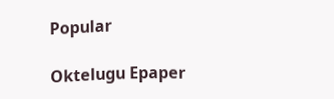Popular

Oktelugu Epaper